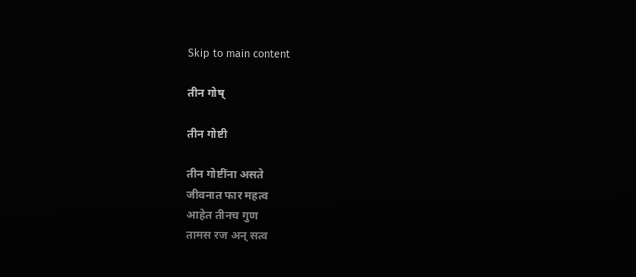Skip to main content

तीन गोष्

तीन गोष्टी

तीन गोष्टींना असते
जीवनात फार महत्व
आहेत तीनच गुण
तामस रज अन् सत्व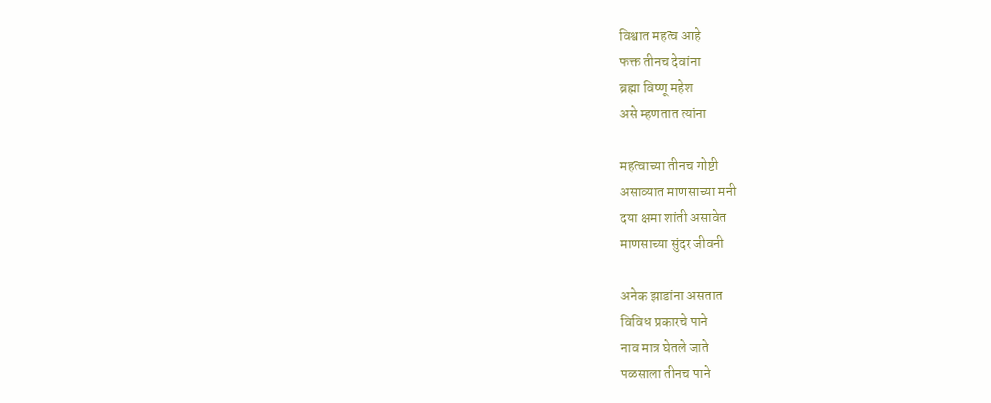विश्वात महत्व आहे
फक्त तीनच देवांना
ब्रह्मा विष्णू महेश
असे म्हणतात त्यांना

महत्वाच्या तीनच गोष्टी
असाव्यात माणसाच्या मनी
दया क्षमा शांती असावेत
माणसाच्या सुंदर जीवनी

अनेक झाडांना असतात
विविध प्रकारचे पाने
नाव मात्र घेतले जाते
पळसाला तीनच पाने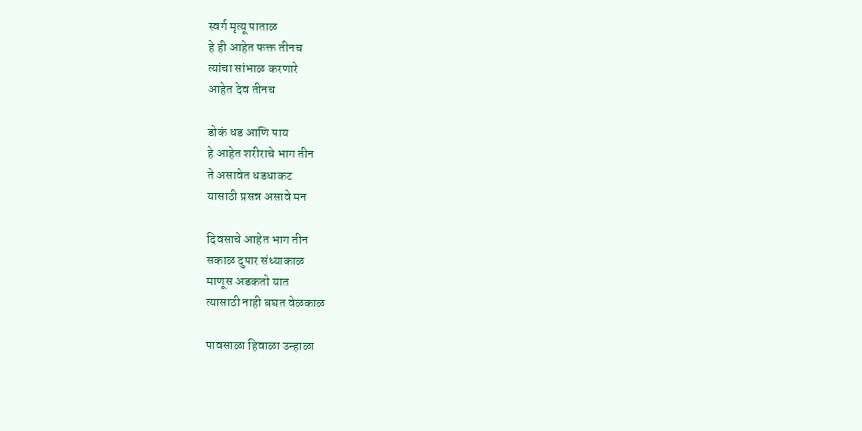स्वर्ग मृत्यू पाताळ
हे ही आहेत फक्त तीनच
त्यांचा सांभाळ करणारे
आहेत देव तीनच

डोकं धड आणि पाय
हे आहेत शरीराचे भाग तीन
ते असावेत धडधाकट
यासाठी प्रसन्न असावे मन

दिवसाचे आहेत भाग तीन
सकाळ दुपार संध्याकाळ
माणूस अडकतो यात
त्यासाठी नाही बघत वेळकाळ

पावसाळा हिवाळा उन्हाळा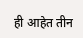ही आहेत तीन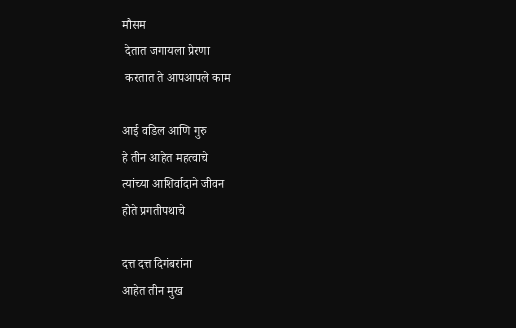मौसम
 देतात जगायला प्रेरणा
 करतात ते आपआपले काम

आई वडिल आणि गुरु
हे तीन आहेत महत्वाचे
त्यांच्या आशिर्वादाने जीवन
होते प्रगतीपथाचे

दत्त दत्त दिगंबरांना
आहेत तीन मुख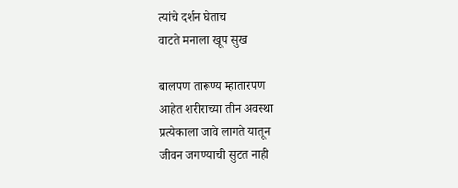त्यांचे दर्शन घेताच
वाटते मनाला खूप सुख

बालपण तारूण्य म्हातारपण
आहेत शरीराच्या तीन अवस्था
प्रत्येकाला जावे लागते यातून
जीवन जगण्याची सुटत नाही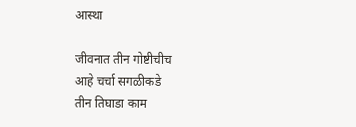आस्था

जीवनात तीन गोष्टीचीच
आहे चर्चा सगळीकडे
तीन तिघाडा काम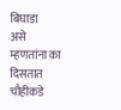बिघाडा
असे म्हणतांना का दिसतात चौहीकडे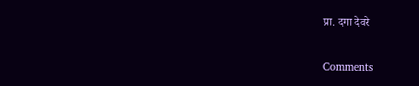प्रा. दगा देवरे

Comments